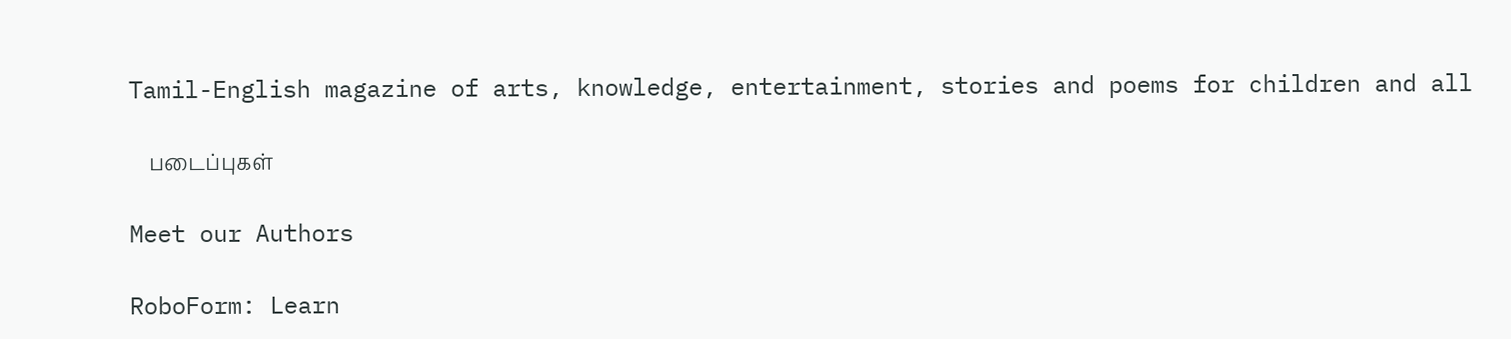Tamil-English magazine of arts, knowledge, entertainment, stories and poems for children and all

    படைப்புகள்

Meet our Authors

RoboForm: Learn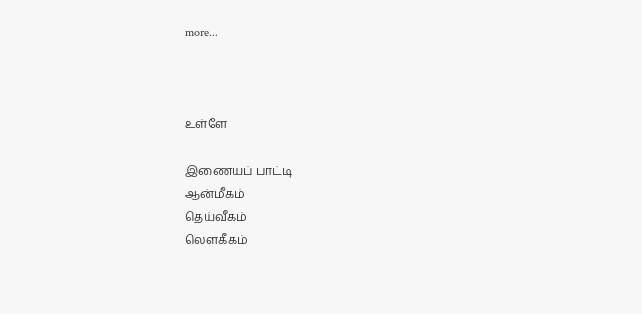more...



உள்ளே

இணையப் பாட்டி
ஆன்மீகம்
தெய்வீகம்
லௌகீகம்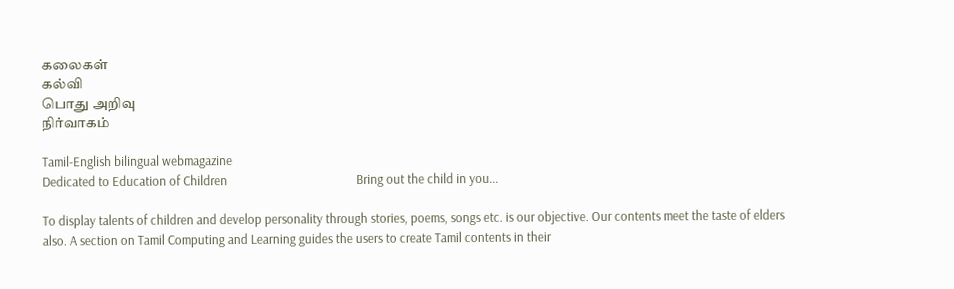கலைகள்
கல்வி
பொது அறிவு
நிர்வாகம்

Tamil-English bilingual webmagazine
Dedicated to Education of Children                                           Bring out the child in you...

To display talents of children and develop personality through stories, poems, songs etc. is our objective. Our contents meet the taste of elders also. A section on Tamil Computing and Learning guides the users to create Tamil contents in their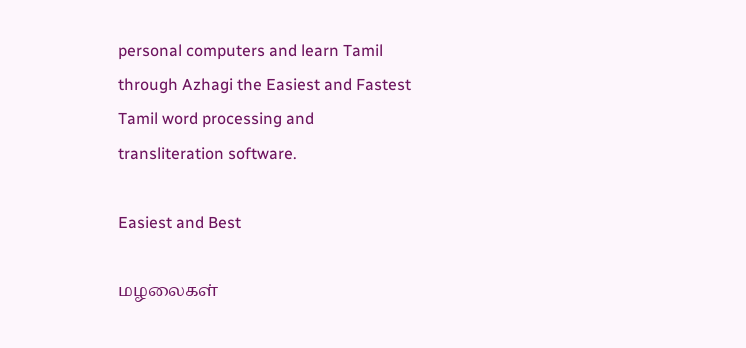personal computers and learn Tamil through Azhagi the Easiest and Fastest Tamil word processing and transliteration software.

Easiest and Best

மழலைகள்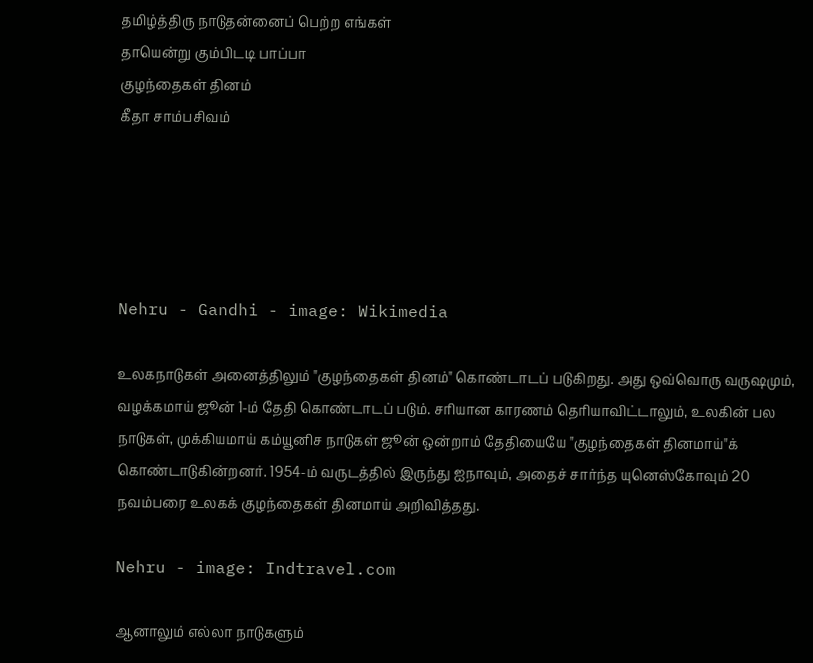தமிழ்த்திரு நாடுதன்னைப் பெற்ற எங்கள்
தாயென்று கும்பிடடி பாப்பா
குழந்தைகள் தினம்
கீதா சாம்பசிவம்





Nehru - Gandhi - image: Wikimedia

உலகநாடுகள் அனைத்திலும் "குழந்தைகள் தினம்" கொண்டாடப் படுகிறது. அது ஒவ்வொரு வருஷமும், வழக்கமாய் ஜூன் 1-ம் தேதி கொண்டாடப் படும். சரியான காரணம் தெரியாவிட்டாலும், உலகின் பல நாடுகள், முக்கியமாய் கம்யூனிச நாடுகள் ஜூன் ஒன்றாம் தேதியையே "குழந்தைகள் தினமாய்"க் கொண்டாடுகின்றனர். 1954-ம் வருடத்தில் இருந்து ஐநாவும், அதைச் சார்ந்த யுனெஸ்கோவும் 20 நவம்பரை உலகக் குழந்தைகள் தினமாய் அறிவித்தது.

Nehru - image: Indtravel.com

ஆனாலும் எல்லா நாடுகளும்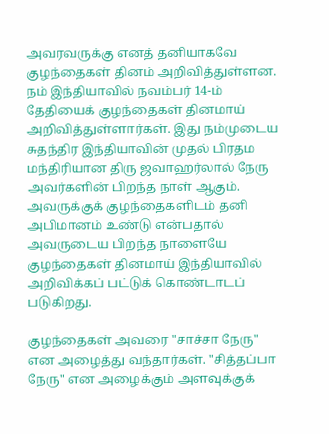அவரவருக்கு எனத் தனியாகவே குழந்தைகள் தினம் அறிவித்துள்ளன. நம் இந்தியாவில் நவம்பர் 14-ம் தேதியைக் குழந்தைகள் தினமாய் அறிவித்துள்ளார்கள். இது நம்முடைய சுதந்திர இந்தியாவின் முதல் பிரதம மந்திரியான திரு ஜவாஹர்லால் நேரு அவர்களின் பிறந்த நாள் ஆகும். அவருக்குக் குழந்தைகளிடம் தனி அபிமானம் உண்டு என்பதால் அவருடைய பிறந்த நாளையே குழந்தைகள் தினமாய் இந்தியாவில் அறிவிக்கப் பட்டுக் கொண்டாடப் படுகிறது.

குழந்தைகள் அவரை "சாச்சா நேரு" என அழைத்து வந்தார்கள். "சித்தப்பா நேரு" என அழைக்கும் அளவுக்குக்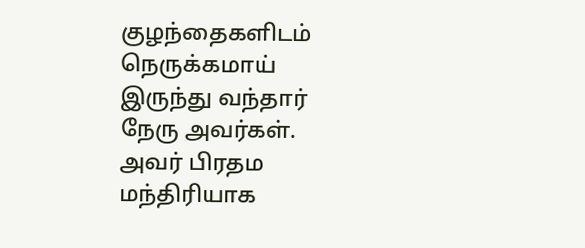குழந்தைகளிடம் நெருக்கமாய் இருந்து வந்தார் நேரு அவர்கள். அவர் பிரதம மந்திரியாக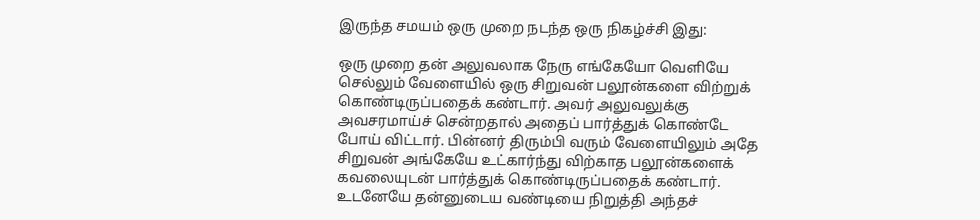இருந்த சமயம் ஒரு முறை நடந்த ஒரு நிகழ்ச்சி இது:

ஒரு முறை தன் அலுவலாக நேரு எங்கேயோ வெளியே செல்லும் வேளையில் ஒரு சிறுவன் பலூன்களை விற்றுக் கொண்டிருப்பதைக் கண்டார். அவர் அலுவலுக்கு அவசரமாய்ச் சென்றதால் அதைப் பார்த்துக் கொண்டே போய் விட்டார். பின்னர் திரும்பி வரும் வேளையிலும் அதே சிறுவன் அங்கேயே உட்கார்ந்து விற்காத பலூன்களைக் கவலையுடன் பார்த்துக் கொண்டிருப்பதைக் கண்டார். உடனேயே தன்னுடைய வண்டியை நிறுத்தி அந்தச்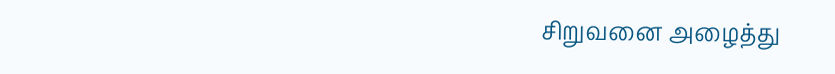சிறுவனை அழைத்து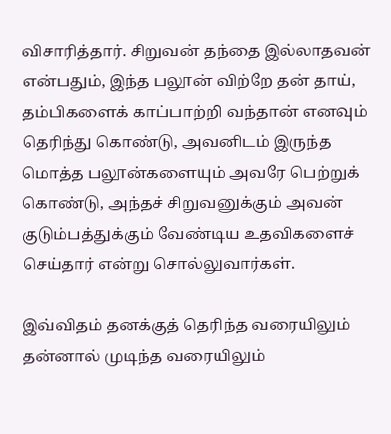விசாரித்தார். சிறுவன் தந்தை இல்லாதவன் என்பதும், இந்த பலூன் விற்றே தன் தாய், தம்பிகளைக் காப்பாற்றி வந்தான் எனவும் தெரிந்து கொண்டு, அவனிடம் இருந்த மொத்த பலூன்களையும் அவரே பெற்றுக் கொண்டு, அந்தச் சிறுவனுக்கும் அவன் குடும்பத்துக்கும் வேண்டிய உதவிகளைச் செய்தார் என்று சொல்லுவார்கள்.

இவ்விதம் தனக்குத் தெரிந்த வரையிலும் தன்னால் முடிந்த வரையிலும்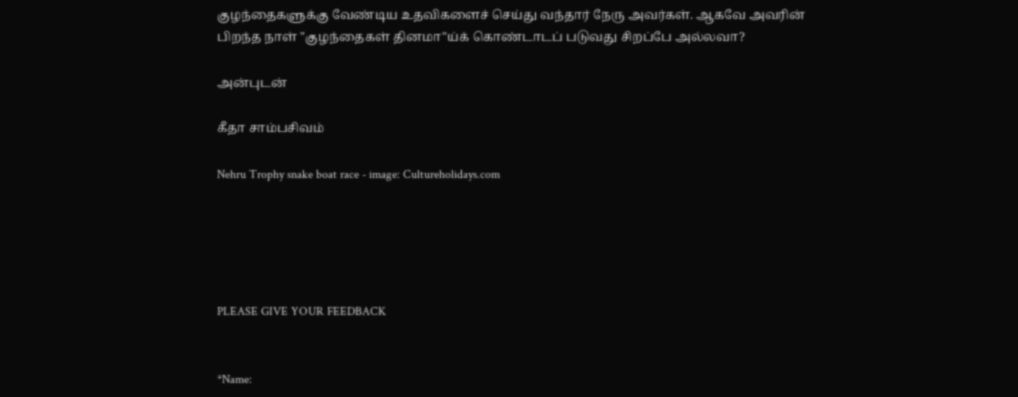குழந்தைகளுக்கு வேண்டிய உதவிகளைச் செய்து வந்தார் நேரு அவர்கள். ஆகவே அவரின் பிறந்த நாள் "குழந்தைகள் தினமா"ய்க் கொண்டாடப் படுவது சிறப்பே அல்லவா?

அன்புடன்

கீதா சாம்பசிவம்

Nehru Trophy snake boat race - image: Cultureholidays.com





PLEASE GIVE YOUR FEEDBACK


*Name: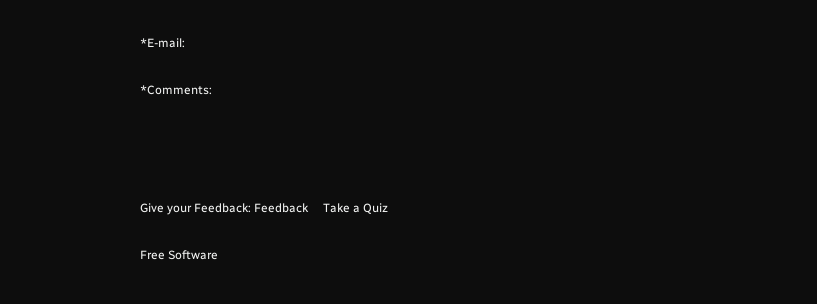*E-mail:

*Comments:




Give your Feedback: Feedback     Take a Quiz

Free Software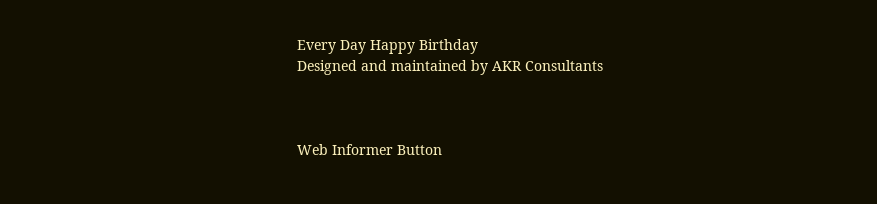Every Day Happy Birthday
Designed and maintained by AKR Consultants



Web Informer Button